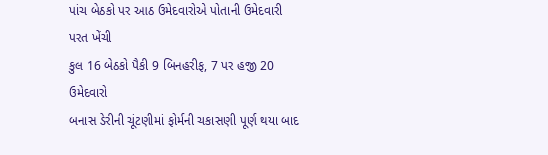પાંચ બેઠકો પર આઠ ઉમેદવારોએ પોતાની ઉમેદવારી પરત ખેંચી
કુલ 16 બેઠકો પૈકી 9 બિનહરીફ, 7 પર હજી 20 ઉમેદવારો
બનાસ ડેરીની ચૂંટણીમાં ફોર્મની ચકાસણી પૂર્ણ થયા બાદ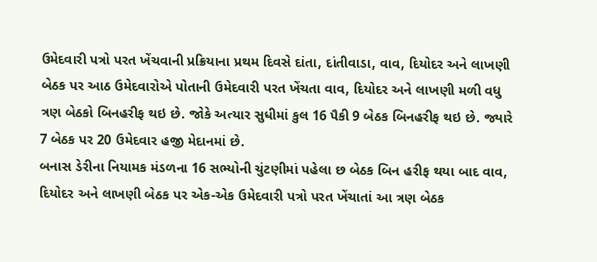ઉમેદવારી પત્રો પરત ખેંચવાની પ્રક્રિયાના પ્રથમ દિવસે દાંતા, દાંતીવાડા, વાવ, દિયોદર અને લાખણી બેઠક પર આઠ ઉમેદવારોએ પોતાની ઉમેદવારી પરત ખેંચતા વાવ, દિયોદર અને લાખણી મળી વધુ ત્રણ બેઠકો બિનહરીફ થઇ છે. જોકે અત્યાર સુધીમાં કુલ 16 પૈકી 9 બેઠક બિનહરીફ થઇ છે. જ્યારે 7 બેઠક પર 20 ઉમેદવાર હજી મેદાનમાં છે.
બનાસ ડેરીના નિયામક મંડળના 16 સભ્યોની ચુંટણીમાં પહેલા છ બેઠક બિન હરીફ થયા બાદ વાવ, દિયોદર અને લાખણી બેઠક પર એક-એક ઉમેદવારી પત્રો પરત ખેંચાતાં આ ત્રણ બેઠક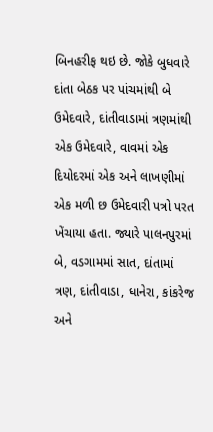બિનહરીફ થઇ છે. જોકે બુધવારે દાંતા બેઠક પર પાંચમાંથી બે ઉમેદવારે, દાંતીવાડામાં ત્રણમાંથી એક ઉમેદવારે, વાવમાં એક દિયોદરમાં એક અને લાખણીમાં એક મળી છ ઉમેદવારી પત્રો પરત ખેંચાયા હતા. જ્યારે પાલનપુરમાં બે, વડગામમાં સાત, દાંતામાં ત્રણ, દાંતીવાડા, ધાનેરા, કાંકરેજ અને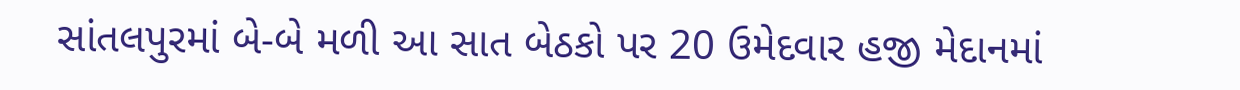સાંતલપુરમાં બે-બે મળી આ સાત બેઠકો પર 20 ઉમેદવાર હજી મેદાનમાં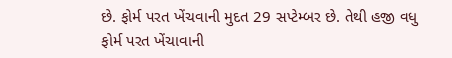છે. ફોર્મ પરત ખેંચવાની મુદત 29 સપ્ટેમ્બર છે. તેથી હજી વધુ ફોર્મ પરત ખેંચાવાની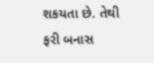શકયતા છે. તેથી ફરી બનાસ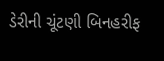ડેરીની ચૂંટણી બિનહરીફ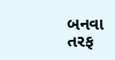બનવા તરફ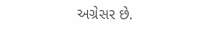અગ્રેસર છે.